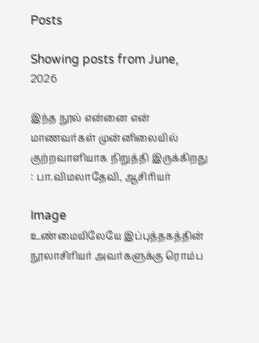Posts

Showing posts from June, 2026

இந்த நூல் என்னை என் மாணவர்கள் முன்னிலையில் குற்றவாளியாக நிறுத்தி இருக்கிறது : பா.விமலாதேவி, ஆசிரியர்

Image
உண்மையிலேயே இப்புத்தகத்தின் நூலாசிரியர் அவர்களுக்கு ரொம்ப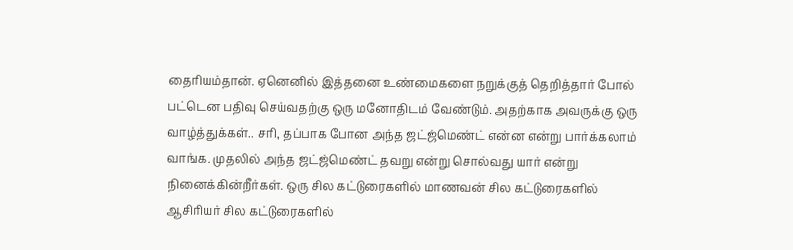தைரியம்தான். ஏனெனில் இத்தனை உண்மைகளை நறுக்குத் தெறித்தார் போல் பட்டென பதிவு செய்வதற்கு ஒரு மனோதிடம் வேண்டும். அதற்காக அவருக்கு ஒரு வாழ்த்துக்கள்.. சரி, தப்பாக போன அந்த ஜட்ஜ்மெண்ட் என்ன என்று பார்க்கலாம் வாங்க. முதலில் அந்த ஜட்ஜ்மெண்ட் தவறு என்று சொல்வது யார் என்று நினைக்கின்றீர்கள். ஒரு சில கட்டுரைகளில் மாணவன் சில கட்டுரைகளில் ஆசிரியர் சில கட்டுரைகளில்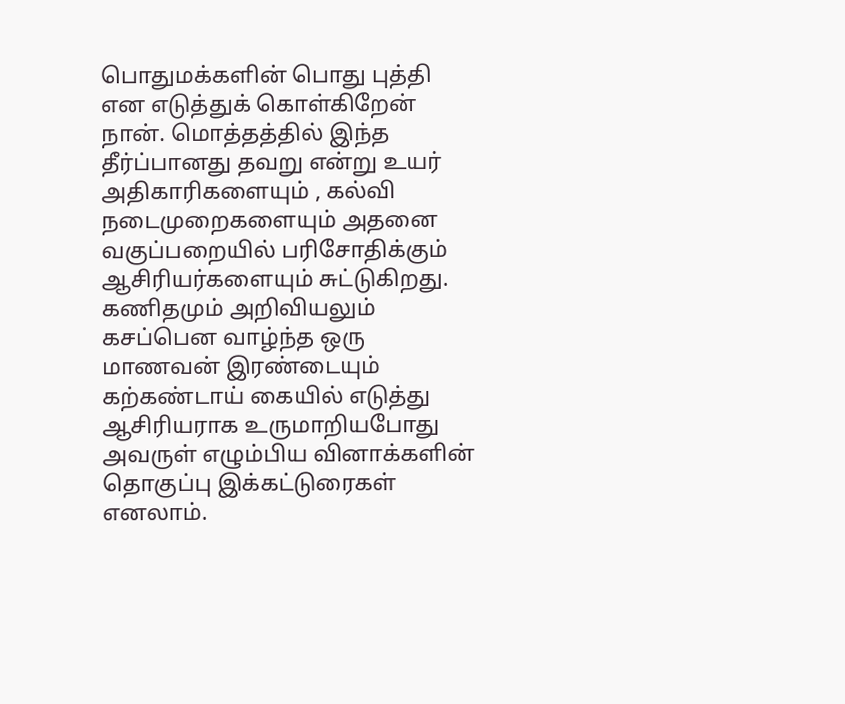பொதுமக்களின் பொது புத்தி என எடுத்துக் கொள்கிறேன் நான். மொத்தத்தில் இந்த தீர்ப்பானது தவறு என்று உயர் அதிகாரிகளையும் , கல்வி நடைமுறைகளையும் அதனை வகுப்பறையில் பரிசோதிக்கும் ஆசிரியர்களையும் சுட்டுகிறது. கணிதமும் அறிவியலும் கசப்பென வாழ்ந்த ஒரு மாணவன் இரண்டையும் கற்கண்டாய் கையில் எடுத்து ஆசிரியராக உருமாறியபோது அவருள் எழும்பிய வினாக்களின் தொகுப்பு இக்கட்டுரைகள் எனலாம்.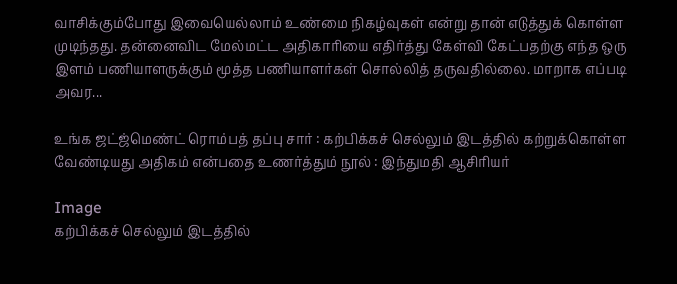வாசிக்கும்போது இவையெல்லாம் உண்மை நிகழ்வுகள் என்று தான் எடுத்துக் கொள்ள முடிந்தது. தன்னைவிட மேல்மட்ட அதிகாரியை எதிர்த்து கேள்வி கேட்பதற்கு எந்த ஒரு இளம் பணியாளருக்கும் மூத்த பணியாளர்கள் சொல்லித் தருவதில்லை. மாறாக எப்படி அவர...

உங்க ஜட்ஜ்மெண்ட் ரொம்பத் தப்பு சார் : கற்பிக்கச் செல்லும் இடத்தில் கற்றுக்கொள்ள வேண்டியது அதிகம் என்பதை உணர்த்தும் நூல் : இந்துமதி ஆசிரியர்

Image
கற்பிக்கச் செல்லும் இடத்தில்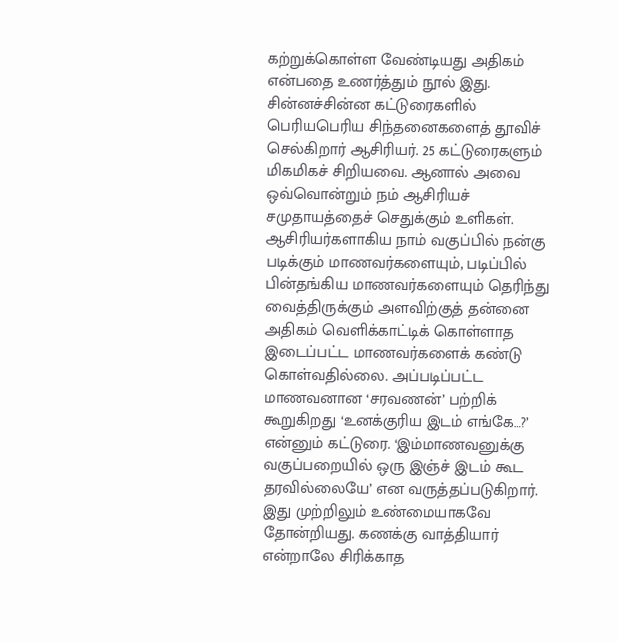கற்றுக்கொள்ள வேண்டியது அதிகம் என்பதை உணர்த்தும் நூல் இது. சின்னச்சின்ன கட்டுரைகளில் பெரியபெரிய சிந்தனைகளைத் தூவிச் செல்கிறார் ஆசிரியர். 25 கட்டுரைகளும் மிகமிகச் சிறியவை. ஆனால் அவை ஒவ்வொன்றும் நம் ஆசிரியச் சமுதாயத்தைச் செதுக்கும் உளிகள். ஆசிரியர்களாகிய நாம் வகுப்பில் நன்கு படிக்கும் மாணவர்களையும், படிப்பில் பின்தங்கிய மாணவர்களையும் தெரிந்து வைத்திருக்கும் அளவிற்குத் தன்னை அதிகம் வெளிக்காட்டிக் கொள்ளாத இடைப்பட்ட மாணவர்களைக் கண்டு கொள்வதில்லை. அப்படிப்பட்ட மாணவனான ‘சரவணன்’ பற்றிக் கூறுகிறது ‘உனக்குரிய இடம் எங்கே…?’ என்னும் கட்டுரை. ‘இம்மாணவனுக்கு வகுப்பறையில் ஒரு இஞ்ச் இடம் கூட தரவில்லையே’ என வருத்தப்படுகிறார். இது முற்றிலும் உண்மையாகவே தோன்றியது. கணக்கு வாத்தியார் என்றாலே சிரிக்காத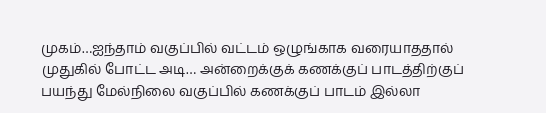முகம்…ஐந்தாம் வகுப்பில் வட்டம் ஒழுங்காக வரையாததால் முதுகில் போட்ட அடி… அன்றைக்குக் கணக்குப் பாடத்திற்குப் பயந்து மேல்நிலை வகுப்பில் கணக்குப் பாடம் இல்லா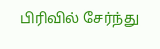பிரிவில் சேர்ந்து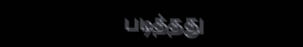படித்தது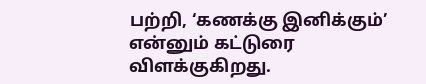பற்றி, ‘கணக்கு இனிக்கும்’ என்னும் கட்டுரை விளக்குகிறது.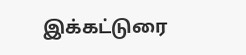இக்கட்டுரை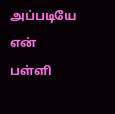அப்படியே என் பள்ளி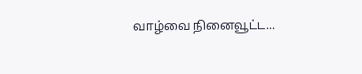வாழ்வை நினைவூட்ட...